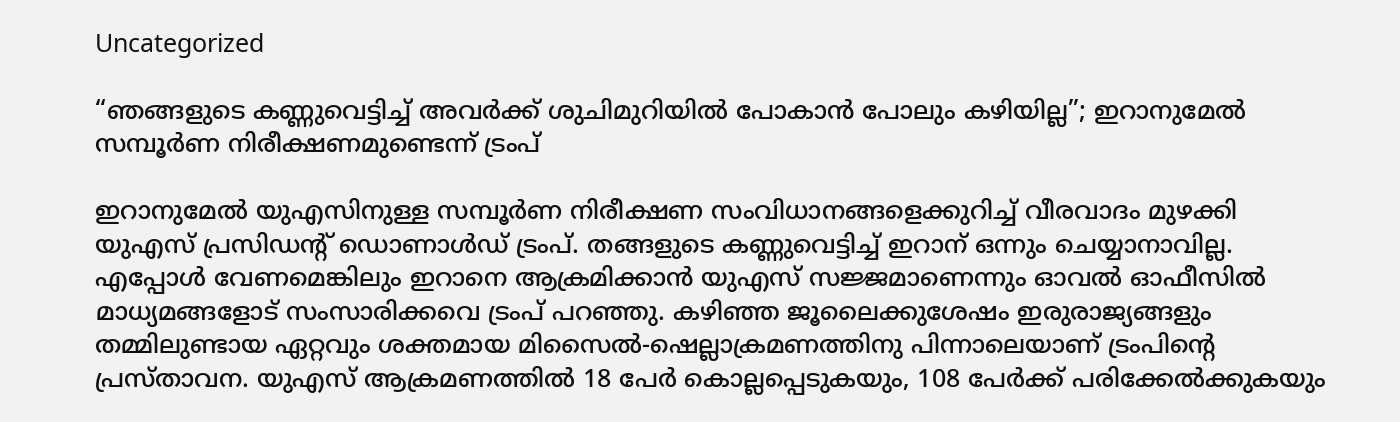Uncategorized

“ഞങ്ങളുടെ കണ്ണുവെട്ടിച്ച് അവര്‍ക്ക് ശുചിമുറിയില്‍ പോകാന്‍ പോലും കഴിയില്ല”; ഇറാനുമേല്‍ സമ്പൂര്‍ണ നിരീക്ഷണമുണ്ടെന്ന് ട്രംപ്

ഇറാനുമേല്‍ യുഎസിനുള്ള സമ്പൂര്‍ണ നിരീക്ഷണ സംവിധാനങ്ങളെക്കുറിച്ച് വീരവാദം മുഴക്കി യുഎസ് പ്രസിഡന്റ് ഡൊണാള്‍ഡ് ട്രംപ്. തങ്ങളുടെ കണ്ണുവെട്ടിച്ച് ഇറാന് ഒന്നും ചെയ്യാനാവില്ല. എപ്പോള്‍ വേണമെങ്കിലും ഇറാനെ ആക്രമിക്കാന്‍ യുഎസ് സജ്ജമാണെന്നും ഓവല്‍ ഓഫീസില്‍ മാധ്യമങ്ങളോട് സംസാരിക്കവെ ട്രംപ് പറഞ്ഞു. കഴിഞ്ഞ ജൂലൈക്കുശേഷം ഇരുരാജ്യങ്ങളും തമ്മിലുണ്ടായ ഏറ്റവും ശക്തമായ മിസൈൽ-ഷെല്ലാക്രമണത്തിനു പിന്നാലെയാണ് ട്രംപിന്റെ പ്രസ്താവന. യുഎസ് ആക്രമണത്തില്‍ 18 പേര്‍ കൊല്ലപ്പെടുകയും, 108 പേർക്ക് പരിക്കേൽക്കുകയും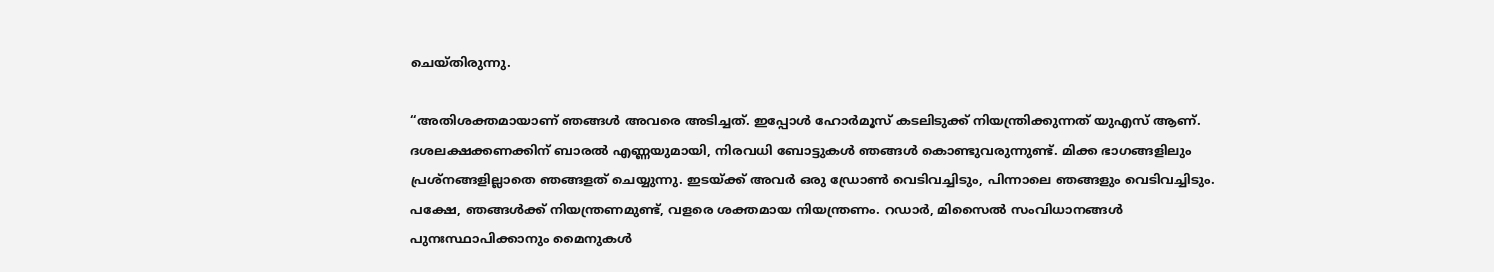ചെയ്തിരുന്നു.

“അതിശക്തമായാണ് ഞങ്ങള്‍ അവരെ അടിച്ചത്. ഇപ്പോള്‍ ഹോര്‍മൂസ് കടലിടുക്ക് നിയന്ത്രിക്കുന്നത് യുഎസ് ആണ്. ദശലക്ഷക്കണക്കിന് ബാരല്‍ എണ്ണയുമായി, നിരവധി ബോട്ടുകള്‍ ഞങ്ങള്‍ കൊണ്ടുവരുന്നുണ്ട്. മിക്ക ഭാഗങ്ങളിലും പ്രശ്നങ്ങളില്ലാതെ ഞങ്ങളത് ചെയ്യുന്നു. ഇടയ്ക്ക് അവര്‍ ഒരു ഡ്രോണ്‍ വെടിവച്ചിടും, പിന്നാലെ ഞങ്ങളും വെടിവച്ചിടും. പക്ഷേ, ഞങ്ങള്‍ക്ക് നിയന്ത്രണമുണ്ട്, വളരെ ശക്തമായ നിയന്ത്രണം. റഡാർ, മിസൈല്‍ സംവിധാനങ്ങള്‍ പുനഃസ്ഥാപിക്കാനും മൈനുകൾ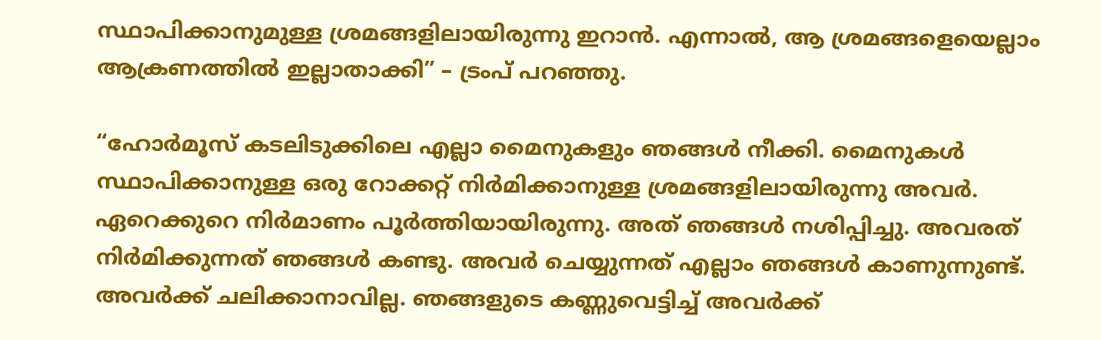സ്ഥാപിക്കാനുമുള്ള ശ്രമങ്ങളിലായിരുന്നു ഇറാന്‍. എന്നാല്‍, ആ ശ്രമങ്ങളെയെല്ലാം ആക്രണത്തില്‍ ഇല്ലാതാക്കി” – ട്രംപ് പറഞ്ഞു.

“ഹോര്‍മൂസ് കടലിടുക്കിലെ എല്ലാ മൈനുകളും ഞങ്ങള്‍ നീക്കി. മൈനുകള്‍ സ്ഥാപിക്കാനുള്ള ഒരു റോക്കറ്റ് നിര്‍മിക്കാനുള്ള ശ്രമങ്ങളിലായിരുന്നു അവര്‍. ഏറെക്കുറെ നിര്‍മാണം പൂര്‍ത്തിയായിരുന്നു. അത് ഞങ്ങള്‍ നശിപ്പിച്ചു. അവരത് നിര്‍മിക്കുന്നത് ഞങ്ങള്‍ കണ്ടു. അവര്‍ ചെയ്യുന്നത് എല്ലാം ഞങ്ങള്‍ കാണുന്നുണ്ട്. അവര്‍ക്ക് ചലിക്കാനാവില്ല. ഞങ്ങളുടെ കണ്ണുവെട്ടിച്ച് അവര്‍ക്ക്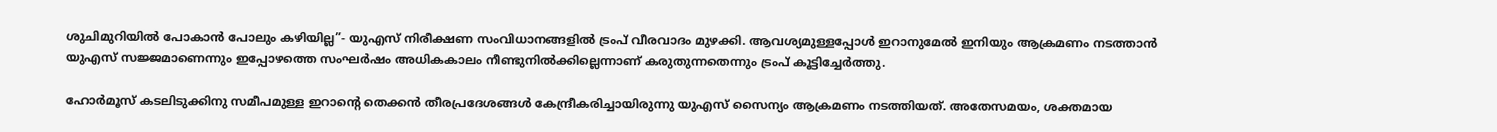ശുചിമുറിയില്‍ പോകാന്‍ പോലും കഴിയില്ല”- യുഎസ് നിരീക്ഷണ സംവിധാനങ്ങളില്‍ ട്രംപ് വീരവാദം മുഴക്കി. ആവശ്യമുള്ളപ്പോള്‍ ഇറാനുമേല്‍ ഇനിയും ആക്രമണം നടത്താന്‍ യുഎസ് സജ്ജമാണെന്നും ഇപ്പോഴത്തെ സംഘര്‍ഷം അധികകാലം നീണ്ടുനില്‍ക്കില്ലെന്നാണ് കരുതുന്നതെന്നും ട്രംപ് കൂട്ടിച്ചേര്‍ത്തു.

ഹോര്‍മൂസ് കടലിടുക്കിനു സമീപമുള്ള ഇറാന്റെ തെക്കൻ തീരപ്രദേശങ്ങള്‍ കേന്ദ്രീകരിച്ചായിരുന്നു യുഎസ് സൈന്യം ആക്രമണം നടത്തിയത്. അതേസമയം, ശക്തമായ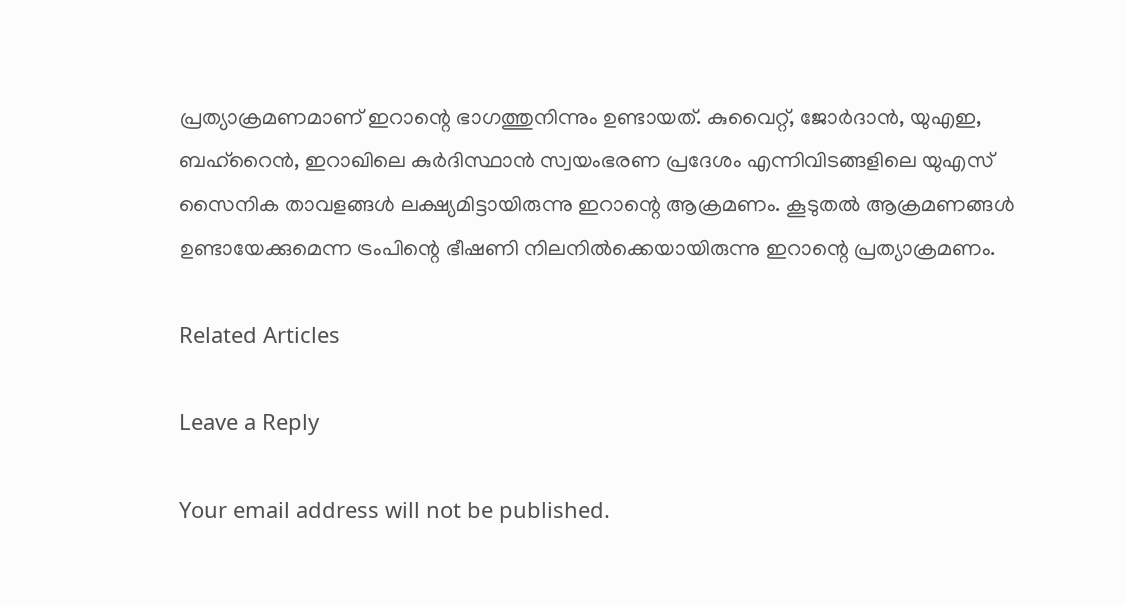പ്രത്യാക്രമണമാണ് ഇറാന്റെ ഭാഗത്തുനിന്നും ഉണ്ടായത്. കുവൈറ്റ്, ജോര്‍ദാന്‍, യുഎഇ, ബഹ്‌റൈൻ, ഇറാഖിലെ കുർദിസ്ഥാൻ സ്വയംഭരണ പ്രദേശം എന്നിവിടങ്ങളിലെ യുഎസ് സൈനിക താവളങ്ങൾ ലക്ഷ്യമിട്ടായിരുന്നു ഇറാന്റെ ആക്രമണം. കൂടുതല്‍ ആക്രമണങ്ങള്‍ ഉണ്ടായേക്കുമെന്ന ട്രംപിന്റെ ഭീഷണി നിലനില്‍ക്കെയായിരുന്നു ഇറാന്റെ പ്രത്യാക്രമണം.

Related Articles

Leave a Reply

Your email address will not be published.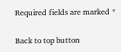Required fields are marked *

Back to top button